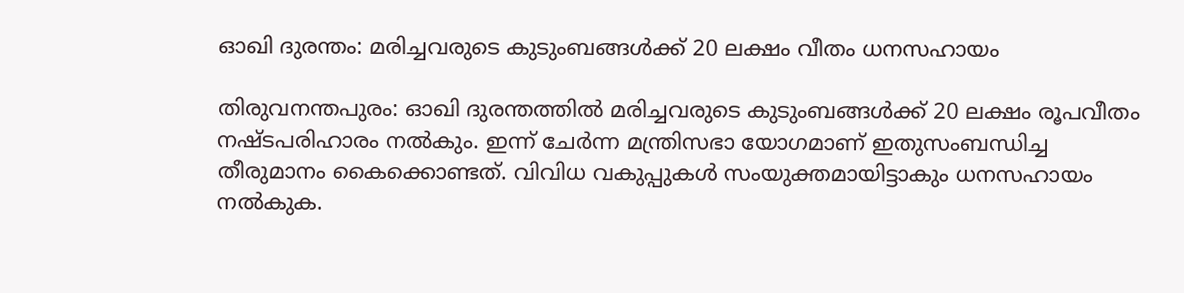ഓഖി ദുരന്തം: മരിച്ചവരുടെ കുടുംബങ്ങള്‍ക്ക് 20 ലക്ഷം വീതം ധനസഹായം

തിരുവനന്തപുരം: ഓഖി ദുരന്തത്തില്‍ മരിച്ചവരുടെ കുടുംബങ്ങള്‍ക്ക് 20 ലക്ഷം രൂപവീതം നഷ്ടപരിഹാരം നല്‍കും. ഇന്ന് ചേര്‍ന്ന മന്ത്രിസഭാ യോഗമാണ് ഇതുസംബന്ധിച്ച തീരുമാനം കൈക്കൊണ്ടത്. വിവിധ വകുപ്പുകള്‍ സംയുക്തമായിട്ടാകും ധനസഹായം നല്‍കുക.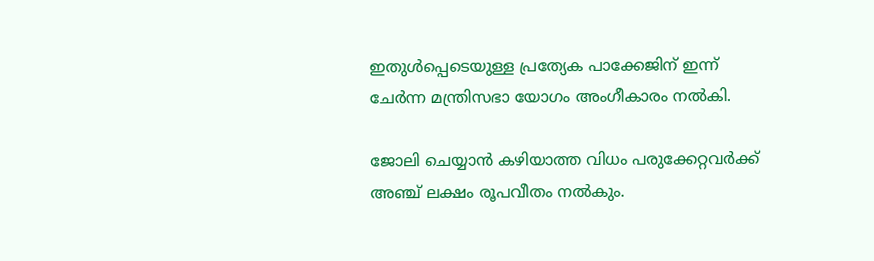ഇതുള്‍പ്പെടെയുള്ള പ്രത്യേക പാക്കേജിന് ഇന്ന് ചേര്‍ന്ന മന്ത്രിസഭാ യോഗം അംഗീകാരം നല്‍കി.

ജോലി ചെയ്യാന്‍ കഴിയാത്ത വിധം പരുക്കേറ്റവര്‍ക്ക് അഞ്ച് ലക്ഷം രൂപവീതം നല്‍കും.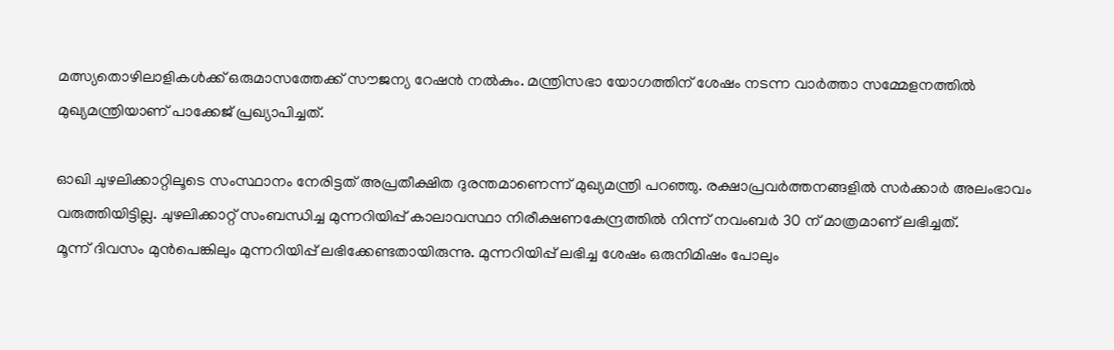മത്സ്യതൊഴിലാളികള്‍ക്ക് ഒരുമാസത്തേക്ക് സൗജന്യ റേഷന്‍ നല്‍കും. മന്ത്രിസഭാ യോഗത്തിന് ശേഷം നടന്ന വാര്‍ത്താ സമ്മേളനത്തില്‍ മുഖ്യമന്ത്രിയാണ് പാക്കേജ് പ്രഖ്യാപിച്ചത്.

ഓഖി ചുഴലിക്കാറ്റിലൂടെ സംസ്ഥാനം നേരിട്ടത് അപ്രതീക്ഷിത ദുരന്തമാണെന്ന് മുഖ്യമന്ത്രി പറഞ്ഞു. രക്ഷാപ്രവര്‍ത്തനങ്ങളില്‍ സര്‍ക്കാര്‍ അലംഭാവം വരുത്തിയിട്ടില്ല. ചുഴലിക്കാറ്റ് സംബന്ധിച്ച മുന്നറിയിപ്പ് കാലാവസ്ഥാ നിരീക്ഷണകേന്ദ്രത്തില്‍ നിന്ന് നവംബര്‍ 30 ന് മാത്രമാണ് ലഭിച്ചത്.
മൂന്ന് ദിവസം മുന്‍പെങ്കിലും മുന്നറിയിപ്പ് ലഭിക്കേണ്ടതായിരുന്നു. മുന്നറിയിപ്പ് ലഭിച്ച ശേഷം ഒരുനിമിഷം പോലും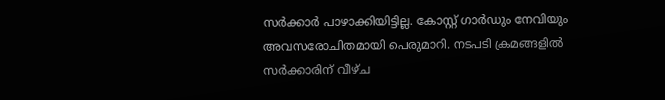സര്‍ക്കാര്‍ പാഴാക്കിയിട്ടില്ല. കോസ്റ്റ് ഗാര്‍ഡും നേവിയും അവസരോചിതമായി പെരുമാറി. നടപടി ക്രമങ്ങളില്‍ സര്‍ക്കാരിന് വീഴ്ച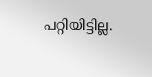പറ്റിയിട്ടില്ല.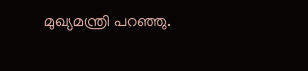മുഖ്യമന്ത്രി പറഞ്ഞു.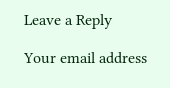Leave a Reply

Your email address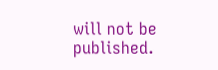will not be published.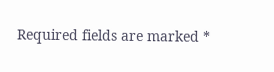Required fields are marked *